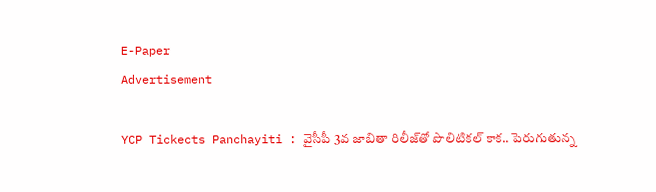E-Paper
Advertisement

YCP Tickects Panchayiti : వైసీపీ 3వ జాబితా రిలీజ్‌తో పొలిటికల్‌ కాక.. పెరుగుతున్న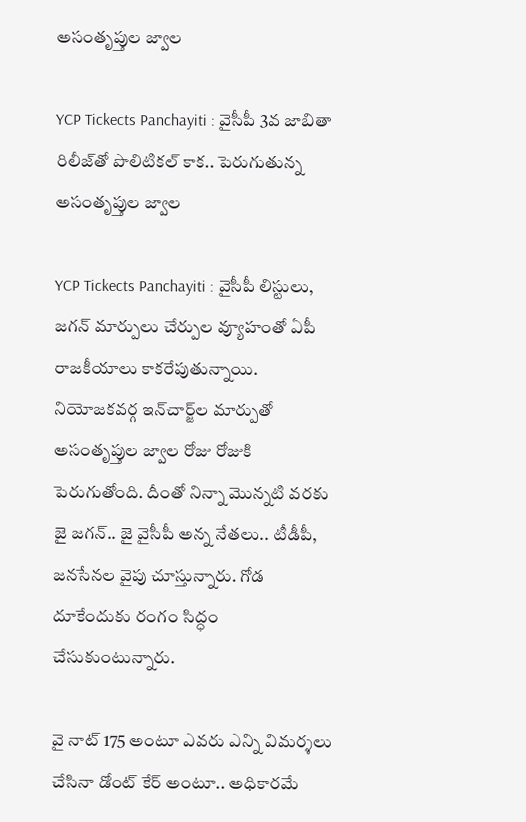అసంతృప్తుల జ్వాల

YCP Tickects Panchayiti : వైసీపీ 3వ జాబితా రిలీజ్‌తో పొలిటికల్‌ కాక.. పెరుగుతున్న అసంతృప్తుల జ్వాల

YCP Tickects Panchayiti : వైసీపీ లిస్టులు, జగన్‌ మార్పులు చేర్పుల వ్యూహంతో ఏపీ రాజకీయాలు కాకరేపుతున్నాయి. నియోజకవర్గ ఇన్‌చార్జ్‌ల మార్పుతో అసంతృప్తుల జ్వాల రోజు రోజుకి పెరుగుతోంది. దీంతో నిన్నా మొన్నటి వరకు జై జగన్‌.. జై వైసీపీ అన్న నేతలు.. టీడీపీ, జనసేనల వైపు చూస్తున్నారు. గోడ దూకేందుకు రంగం సిద్ధం చేసుకుంటున్నారు.

వై నాట్‌ 175 అంటూ ఎవరు ఎన్ని విమర్శలు చేసినా డోంట్‌ కేర్‌ అంటూ.. అధికారమే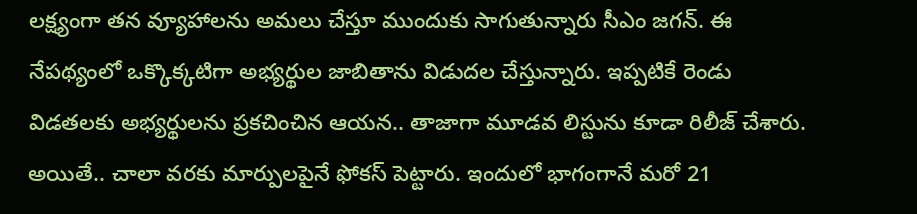లక్ష్యంగా తన వ్యూహాలను అమలు చేస్తూ ముందుకు సాగుతున్నారు సీఎం జగన్‌. ఈ నేపథ్యంలో ఒక్కొక్కటిగా అభ్యర్థుల జాబితాను విడుదల చేస్తున్నారు. ఇప్పటికే రెండు విడతలకు అభ్యర్థులను ప్రకచించిన ఆయన.. తాజాగా మూడవ లిస్టును కూడా రిలీజ్‌ చేశారు. అయితే.. చాలా వరకు మార్పులపైనే ఫోకస్‌ పెట్టారు. ఇందులో భాగంగానే మరో 21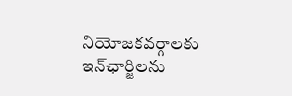నియోజకవర్గాలకు ఇన్‌ఛార్జిలను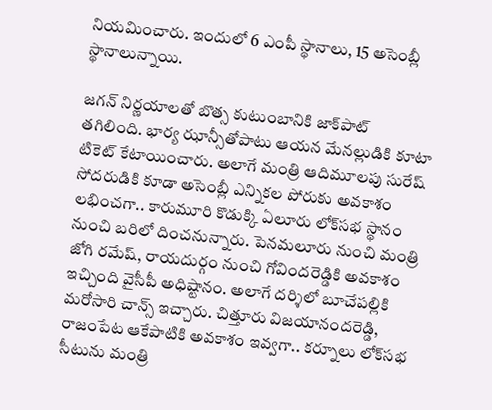నియమించారు. ఇందులో 6 ఎంపీ స్థానాలు, 15 అసెంబ్లీ స్థానాలున్నాయి.

జగన్‌ నిర్ణయాలతో బొత్స కుటుంబానికి జాక్‌పాట్‌ తగిలింది. భార్య ఝాన్సీతోపాటు ఆయన మేనల్లుడికి కూటా టికెట్‌ కేటాయించారు. అలాగే మంత్రి ఆదిమూలపు సురేష్‌ సోదరుడికి కూడా అసెంబ్లీ ఎన్నికల పోరుకు అవకాశం లభించగా.. కారుమూరి కొడుక్కి ఏలూరు లోక్‌సభ స్థానం నుంచి బరిలో దించనున్నారు. పెనమలూరు నుంచి మంత్రి జోగి రమేష్‌, రాయదుర్గం నుంచి గోవిందరెడ్డికి అవకాశం ఇచ్చింది వైసీపీ అధిష్టానం. అలాగే దర్శిలో బూచేపల్లికి మరోసారి చాన్స్‌ ఇచ్చారు. చిత్తూరు విజయానందరెడ్డి, రాజంపేట ఆకేపాటికి అవకాశం ఇవ్వగా.. కర్నూలు లోక్‌సభ సీటును మంత్రి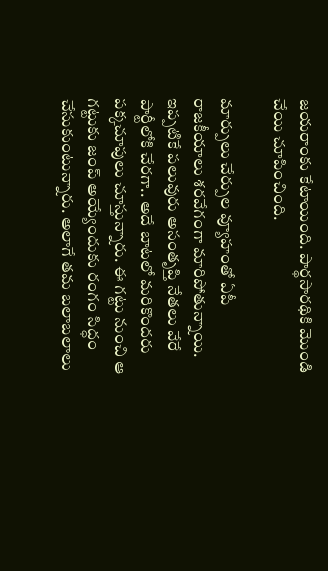జయరాంకు కేటాయింది. పార్థసారథికి మొండి చేయి చూపించింది.

మార్పులు చేర్పుల వ్యూహంతో ఏపీ రాజకీయాలు శరవేగంగా మారిపోతున్నాయి. ఇప్పటికే పలువురు అసంతృప్తి నేతలు వేరే పార్టీలోకి చేరగా.. అదే బాటలో మరికొందరు పక్కచూపులు చూస్తున్నారు. ఈ గట్టు నుంచి ఆ గట్టుకు జంప్‌ అయ్యేందుకు రంగం సిద్ధం చేసుకుంటున్నారు. అలాగే తమ బలాబలాలు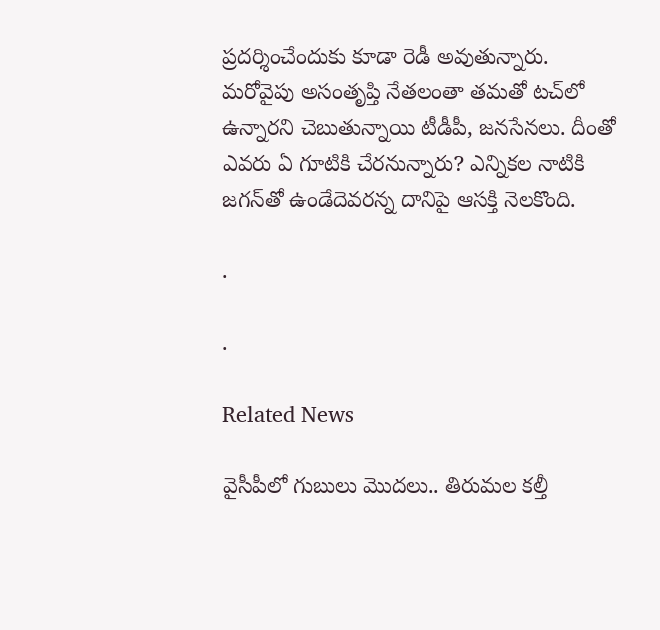ప్రదర్శించేందుకు కూడా రెడీ అవుతున్నారు. మరోవైపు అసంతృప్తి నేతలంతా తమతో టచ్‌లో ఉన్నారని చెబుతున్నాయి టీడీపీ, జనసేనలు. దీంతో ఎవరు ఏ గూటికి చేరనున్నారు? ఎన్నికల నాటికి జగన్‌తో ఉండేదెవరన్న దానిపై ఆసక్తి నెలకొంది.

.

.

Related News

వైసీపీలో గుబులు మొదలు.. తిరుమల కల్తీ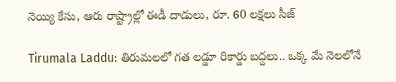నెయ్యి కేసు, ఆరు రాష్ట్రాల్లో ఈడీ దాడులు, రూ. 60 లక్షలు సీజ్

Tirumala Laddu: తిరుమలలో గత లడ్డూ రికార్డు బద్దలు.. ఒక్క మే నెలలోనే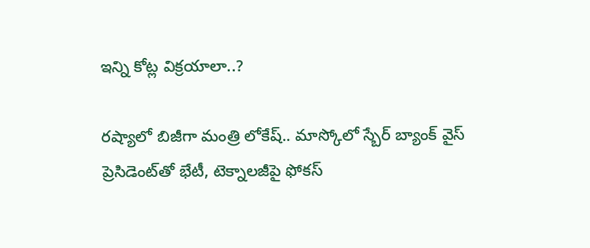ఇన్ని కోట్ల విక్రయాలా..?

రష్యాలో బిజీగా మంత్రి లోకేష్.. మాస్కోలో స్బేర్‌ బ్యాంక్ వైస్ ప్రెసిడెంట్‌తో భేటీ, టెక్నాలజీపై ఫోకస్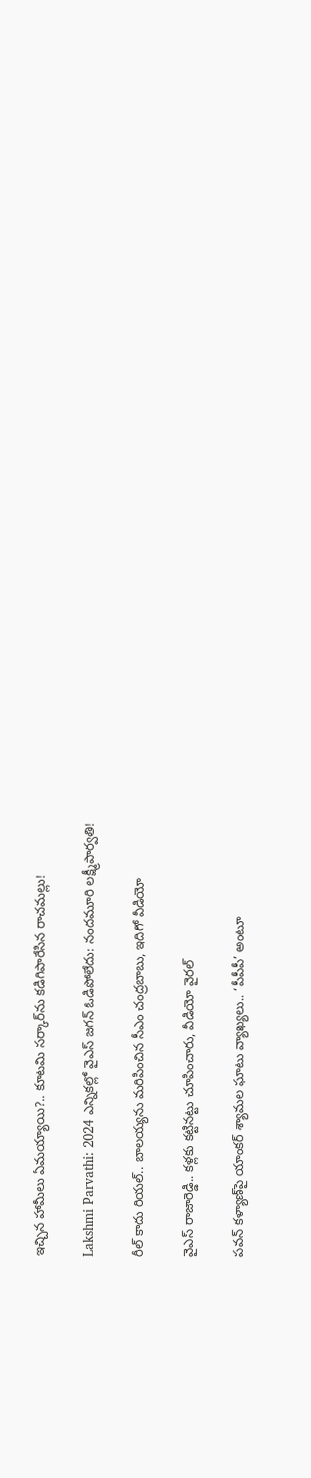ఇచ్చిన హామీలు ఏమయ్యాయి?.. కూటమి సర్కార్‌ను కడిగిపారేసిన రాచమల్లు!

Lakshmi Parvathi: 2024 ఎన్నికల్లో వైఎస్ జగన్ ఓడిపోలేదు: నందమూరి లక్ష్మీపార్వతి!

రీల్ కాదు రియల్.. బాలయ్యను మరిపించిన సీఎం చంద్రబాబు, ఇదిగో వీడియో

వైఎస్ రాజారెడ్డి.. కళ్లకు కట్టినట్టు చూపించారు, వీడియో వైరల్

పవన్ కళ్యాణ్‌పై యాంకర్ శ్యామల ఘాటు వ్యాఖ్యలు.. ‘పీపీపీ’ అంటూ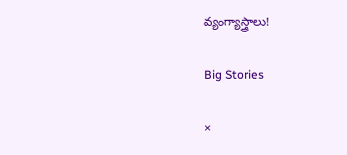వ్యంగ్యాస్త్రాలు!

Big Stories

×